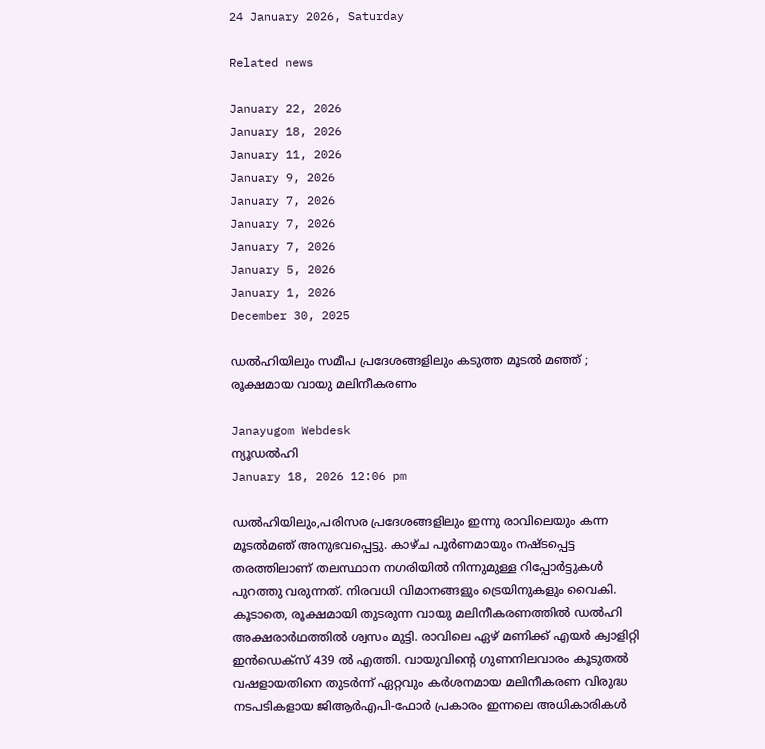24 January 2026, Saturday

Related news

January 22, 2026
January 18, 2026
January 11, 2026
January 9, 2026
January 7, 2026
January 7, 2026
January 7, 2026
January 5, 2026
January 1, 2026
December 30, 2025

ഡല്‍ഹിയിലും സമീപ പ്രദേശങ്ങളിലും കടുത്ത മൂടല്‍ മഞ്ഞ് ; രൂക്ഷമായ വായു മലിനീകരണം

Janayugom Webdesk
ന്യൂഡല്‍ഹി
January 18, 2026 12:06 pm

ഡല്‍ഹിയിലും,പരിസര പ്രദേശങ്ങളിലും ഇന്നു രാവിലെയും കന്ന മൂടല്‍മഞ് അനുഭവപ്പെട്ടു. കാഴ്ച പൂര്‍ണമായും നഷ്ടപ്പെട്ട തരത്തിലാണ് തലസ്ഥാന നഗരിയില്‍ നിന്നുമുള്ള റിപ്പോര്‍ട്ടുകള്‍ പുറത്തു വരുന്നത്. നിരവധി വിമാനങ്ങളും ട്രെയിനുകളും വൈകി. കൂടാതെ, രൂക്ഷമായി തുടരുന്ന വായു മലിനീകരണത്തിൽ ഡൽഹി അക്ഷരാർഥത്തിൽ ശ്വസം മുട്ടി. രാവിലെ ഏഴ് മണിക്ക് എയർ ക്വാളിറ്റി ഇൻഡെക്സ് 439 ൽ എത്തി. വായുവിന്റെ ഗുണനിലവാരം കൂടുതൽ വഷളായതിനെ തുടർന്ന് ഏറ്റവും കർശനമായ മലിനീകരണ വിരുദ്ധ നടപടികളായ ജിആര്‍എപി-ഫോര്‍ പ്രകാരം ഇന്നലെ അധികാരികൾ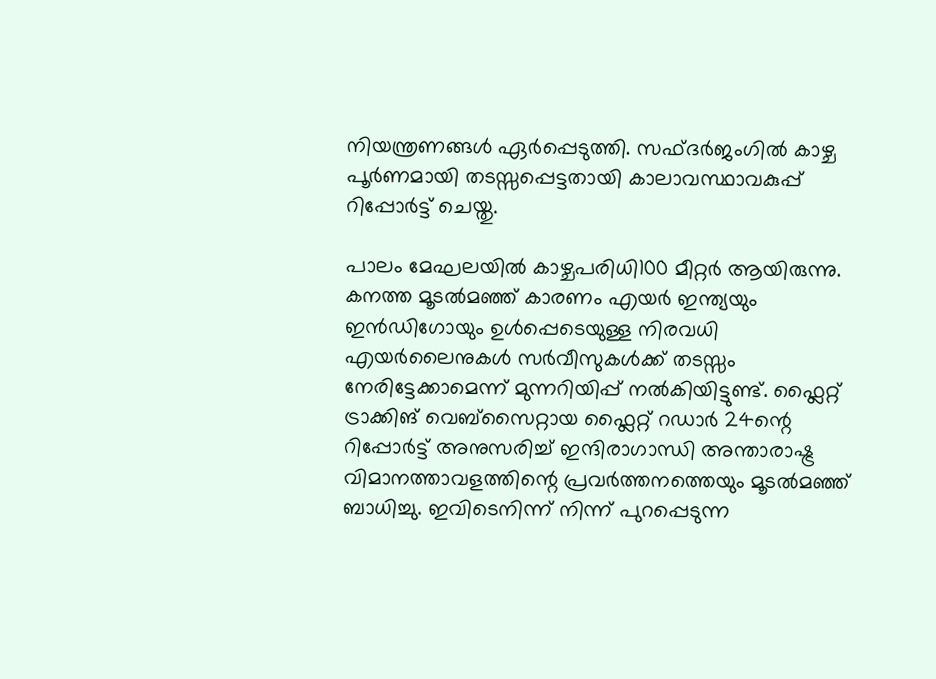നിയന്ത്രണങ്ങൾ ഏർപ്പെടുത്തി. സഫ്ദർജംഗിൽ കാഴ്ച പൂർണമായി തടസ്സപ്പെട്ടതായി കാലാവസ്ഥാവകുപ്പ് റിപ്പോർട്ട് ചെയ്തു.

പാലം മേഘലയിൽ കാഴ്ചപരിധി100 മീറ്റർ ആയിരുന്നു. കനത്ത മൂടൽമഞ്ഞ് കാരണം എയർ ഇന്ത്യയും ഇൻഡിഗോയും ഉൾപ്പെടെയുള്ള നിരവധി എയർലൈനുകൾ സർവീസുകൾക്ക് തടസ്സം നേരിട്ടേക്കാമെന്ന് മുന്നറിയിപ്പ് നൽകിയിട്ടുണ്ട്. ഫ്ലൈറ്റ് ട്രാക്കിങ് വെബ്സൈറ്റായ ഫ്ലൈറ്റ് റഡാർ 24ന്റെ റിപ്പോർട്ട് അനുസരിച്ച് ഇന്ദിരാഗാന്ധി അന്താരാഷ്ട്ര വിമാനത്താവളത്തിന്റെ പ്രവർത്തനത്തെയും മൂടൽമഞ്ഞ് ബാധിച്ചു. ഇവിടെനിന്ന് നിന്ന് പുറപ്പെടുന്ന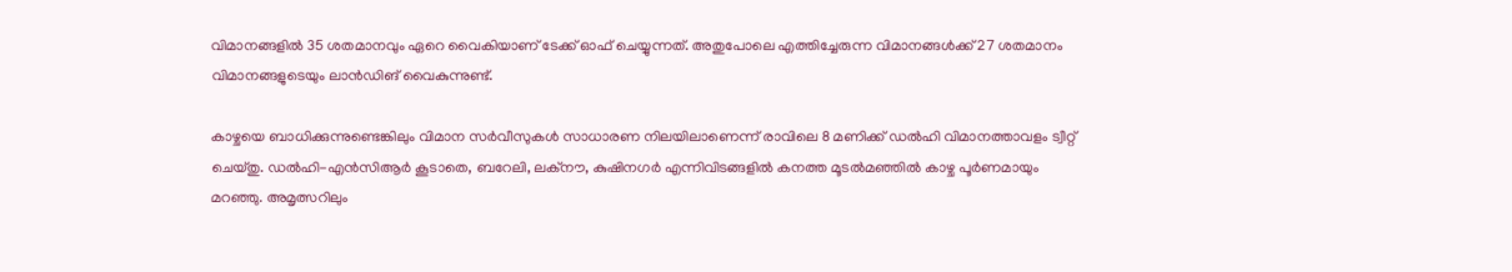വിമാനങ്ങളിൽ 35 ശതമാനവും ഏറെ വൈകിയാണ് ടേക്ക് ഓഫ് ചെയ്യുന്നത്. അതുപോലെ എത്തിച്ചേരുന്ന വിമാനങ്ങൾക്ക് 27 ശതമാനം വിമാനങ്ങളുടെയും ലാൻഡിങ് വൈകുന്നുണ്ട്.

കാഴ്ചയെ ബാധിക്കുന്നുണ്ടെങ്കിലും വിമാന സർവീസുകൾ സാധാരണ നിലയിലാണെന്ന് രാവിലെ 8 മണിക്ക് ഡൽഹി വിമാനത്താവളം ട്വീറ്റ് ചെയ്തു. ഡൽഹി-എൻസിആർ കൂടാതെ, ബറേലി, ലക്നൗ, കുഷിനഗർ എന്നിവിടങ്ങളിൽ കനത്ത മൂടൽമഞ്ഞിൽ കാഴ്ച പൂർണമായും മറഞ്ഞു. അമൃത്സറിലും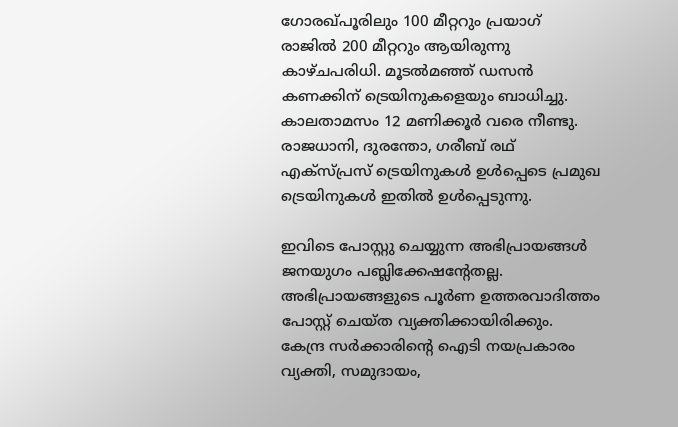ഗോരഖ്പൂരിലും 100 മീറ്ററും പ്രയാഗ് രാജിൽ 200 മീറ്ററും ആയിരുന്നു കാഴ്ചപരിധി. മൂടൽമഞ്ഞ് ഡസൻ കണക്കിന് ട്രെയിനുകളെയും ബാധിച്ചു. കാലതാമസം 12 മണിക്കൂർ വരെ നീണ്ടു. രാജധാനി, ദുരന്തോ, ഗരീബ് രഥ് എക്സ്പ്രസ് ട്രെയിനുകൾ ഉൾപ്പെടെ പ്രമുഖ ട്രെയിനുകൾ ഇതിൽ ഉൾപ്പെടുന്നു.

ഇവിടെ പോസ്റ്റു ചെയ്യുന്ന അഭിപ്രായങ്ങള്‍ ജനയുഗം പബ്ലിക്കേഷന്റേതല്ല. അഭിപ്രായങ്ങളുടെ പൂര്‍ണ ഉത്തരവാദിത്തം പോസ്റ്റ് ചെയ്ത വ്യക്തിക്കായിരിക്കും. കേന്ദ്ര സര്‍ക്കാരിന്റെ ഐടി നയപ്രകാരം വ്യക്തി, സമുദായം,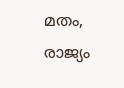മതം, രാജ്യം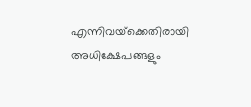എന്നിവയ്‌ക്കെതിരായി അധിക്ഷേപങ്ങളും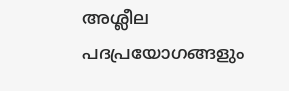അശ്ലീല പദപ്രയോഗങ്ങളും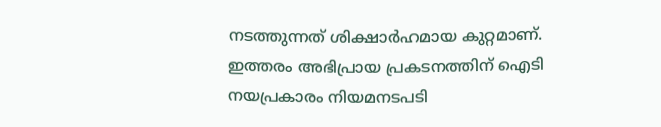നടത്തുന്നത് ശിക്ഷാര്‍ഹമായ കുറ്റമാണ്. ഇത്തരം അഭിപ്രായ പ്രകടനത്തിന് ഐടി നയപ്രകാരം നിയമനടപടി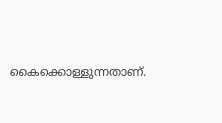കൈക്കൊള്ളുന്നതാണ്.